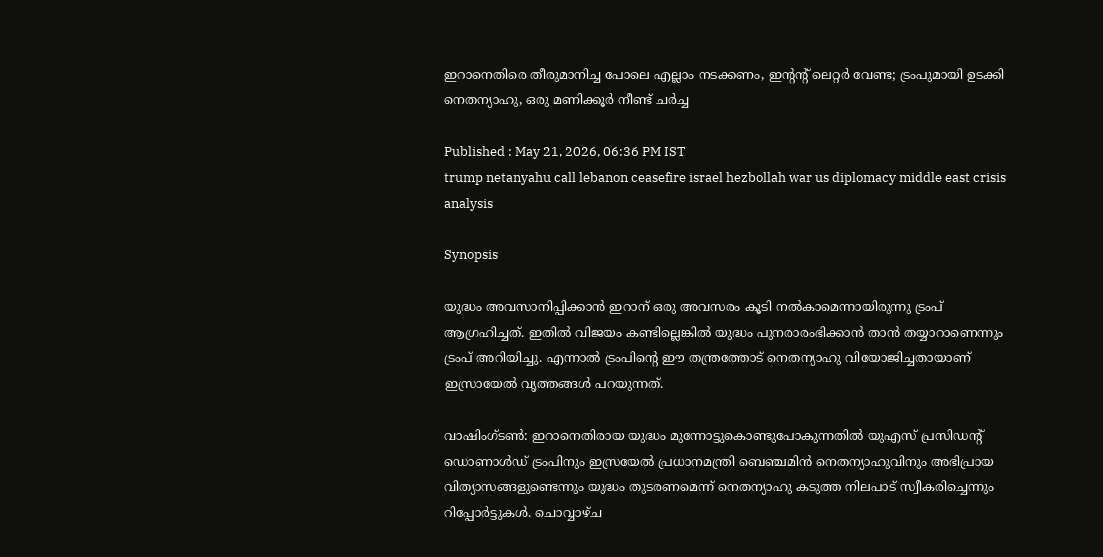ഇറാനെതിരെ തീരുമാനിച്ച പോലെ എല്ലാം നടക്കണം, ഇന്‍റന്‍റ് ലെറ്റ‍ർ വേണ്ട; ട്രംപുമായി ഉടക്കി നെതന്യാഹു, ഒരു മണിക്കൂർ നീണ്ട് ച‍ർച്ച

Published : May 21, 2026, 06:36 PM IST
trump netanyahu call lebanon ceasefire israel hezbollah war us diplomacy middle east crisis analysis

Synopsis

യുദ്ധം അവസാനിപ്പിക്കാൻ ഇറാന് ഒരു അവസരം കൂടി നൽകാമെന്നായിരുന്നു ട്രംപ് ആഗ്രഹിച്ചത്. ഇതിൽ വിജയം കണ്ടില്ലെങ്കിൽ യുദ്ധം പുനരാരംഭിക്കാൻ താൻ തയ്യാറാണെന്നും ട്രംപ് അറിയിച്ചു. എന്നാൽ ട്രംപിന്റെ ഈ തന്ത്രത്തോട് നെതന്യാഹു വിയോജിച്ചതായാണ് ഇസ്രായേൽ വൃത്തങ്ങൾ പറയുന്നത്.

വാഷിംഗ്ടൺ: ഇറാനെതിരായ യുദ്ധം മുന്നോട്ടുകൊണ്ടുപോകുന്നതിൽ യുഎസ് പ്രസിഡന്റ് ഡൊണാൾഡ് ട്രംപിനും ഇസ്രയേൽ പ്രധാനമന്ത്രി ബെഞ്ചമിൻ നെതന്യാഹുവിനും അഭിപ്രായ വിത്യാസങ്ങളുണ്ടെന്നും യുദ്ധം തുടരണമെന്ന് നെതന്യാഹു കടുത്ത നിലപാട് സ്വീകരിച്ചെന്നും റിപ്പോർട്ടുകൾ. ചൊവ്വാഴ്ച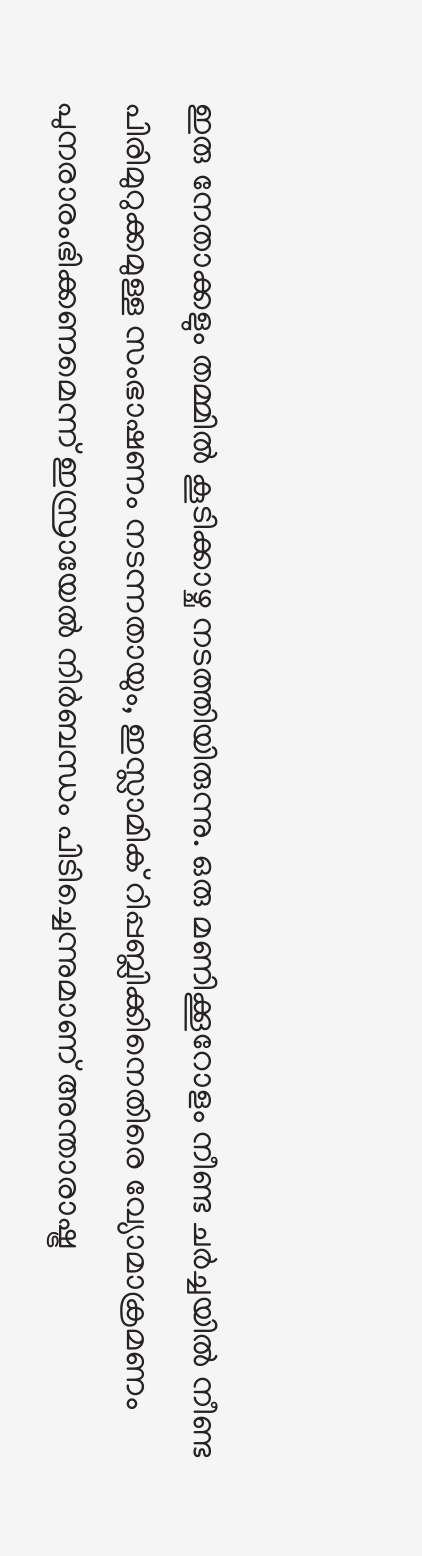ഇരു നേതാക്കളും തമ്മിൽ കൂടിക്കാഴ്ച നടത്തിയിരുന്നു. ഒരു മണിക്കൂറോളം നീണ്ട ചർച്ചയിൽ നീണ്ട പിരിമുറുക്കമുള്ള സംഭാഷണം നടന്നതായും, ഇസ്ലാമിക് റിപ്പബ്ലിക്കിനെതിരെ വ്യോമാക്രമണം പുനരാരംഭിക്കണമെന്ന് ഇസ്രായേൽ നിർബന്ധം പിടിച്ചെന്നുമാണ് അന്താരാഷ്ട്ര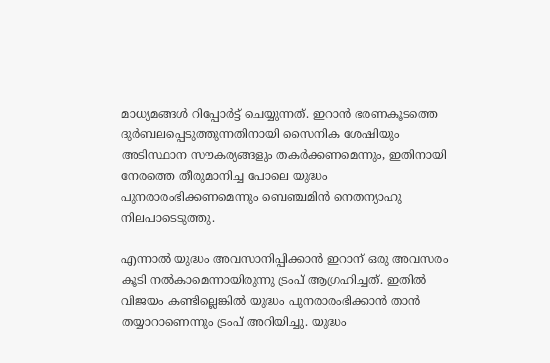മാധ്യമങ്ങൾ റിപ്പോർട്ട് ചെയ്യുന്നത്. ഇറാൻ ഭരണകൂടത്തെ ദുർബലപ്പെടുത്തുന്നതിനായി സൈനിക ശേഷിയും അടിസ്ഥാന സൗകര്യങ്ങളും തകർക്കണമെന്നും, ഇതിനായി നേരത്തെ തീരുമാനിച്ച പോലെ യുദ്ധം പുനരാരംഭിക്കണമെന്നും ബെഞ്ചമിൻ നെതന്യാഹു നിലപാടെടുത്തു.

എന്നാൽ യുദ്ധം അവസാനിപ്പിക്കാൻ ഇറാന് ഒരു അവസരം കൂടി നൽകാമെന്നായിരുന്നു ട്രംപ് ആഗ്രഹിച്ചത്. ഇതിൽ വിജയം കണ്ടില്ലെങ്കിൽ യുദ്ധം പുനരാരംഭിക്കാൻ താൻ തയ്യാറാണെന്നും ട്രംപ് അറിയിച്ചു. യുദ്ധം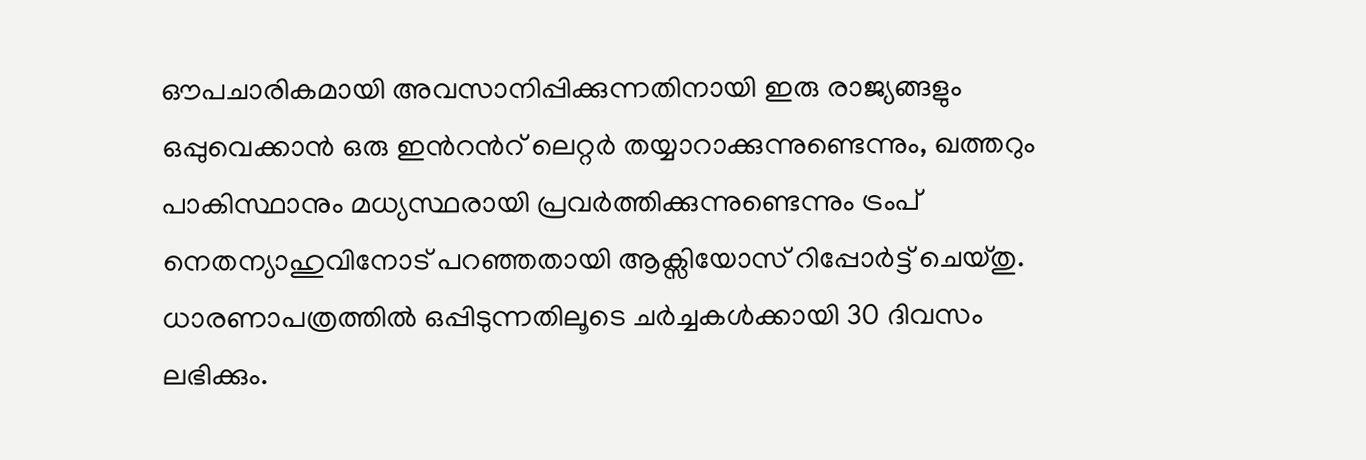ഔപചാരികമായി അവസാനിപ്പിക്കുന്നതിനായി ഇരു രാജ്യങ്ങളും ഒപ്പുവെക്കാൻ ഒരു ഇന്‍റന്‍റ് ലെറ്റ‍ർ തയ്യാറാക്കുന്നുണ്ടെന്നും, ഖത്തറും പാകിസ്ഥാനും മധ്യസ്ഥരായി പ്രവർത്തിക്കുന്നുണ്ടെന്നും ട്രംപ് നെതന്യാഹുവിനോട് പറഞ്ഞതായി ആക്സിയോസ് റിപ്പോർട്ട് ചെയ്തു. ധാരണാപത്രത്തിൽ ഒപ്പിടുന്നതിലൂടെ ചർച്ചകൾക്കായി 30 ദിവസം ലഭിക്കും.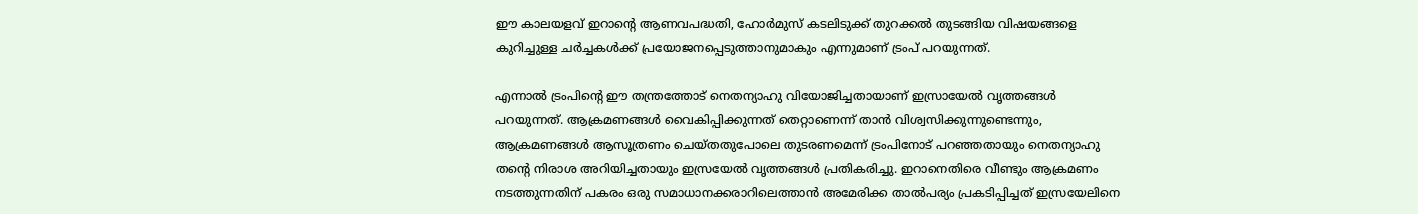ഈ കാലയളവ് ഇറാന്റെ ആണവപദ്ധതി, ഹോർമുസ് കടലിടുക്ക് തുറക്കൽ തുടങ്ങിയ വിഷയങ്ങളെ കുറിച്ചുള്ള ചർച്ചകൾക്ക് പ്രയോജനപ്പെടുത്താനുമാകും എന്നുമാണ് ട്രംപ് പറയുന്നത്.

എന്നാൽ ട്രംപിന്റെ ഈ തന്ത്രത്തോട് നെതന്യാഹു വിയോജിച്ചതായാണ് ഇസ്രായേൽ വൃത്തങ്ങൾ പറയുന്നത്. ആക്രമണങ്ങൾ വൈകിപ്പിക്കുന്നത് തെറ്റാണെന്ന് താൻ വിശ്വസിക്കുന്നുണ്ടെന്നും, ആക്രമണങ്ങൾ ആസൂത്രണം ചെയ്തതുപോലെ തുടരണമെന്ന് ട്രംപിനോട് പറഞ്ഞതായും നെതന്യാഹു തന്റെ നിരാശ അറിയിച്ചതായും ഇസ്രയേൽ വൃത്തങ്ങൾ പ്രതികരിച്ചു. ഇറാനെതിരെ വീണ്ടും ആക്രമണം നടത്തുന്നതിന് പകരം ഒരു സമാധാനക്കരാറിലെത്താൻ അമേരിക്ക താൽപര്യം പ്രകടിപ്പിച്ചത് ഇസ്രയേലിനെ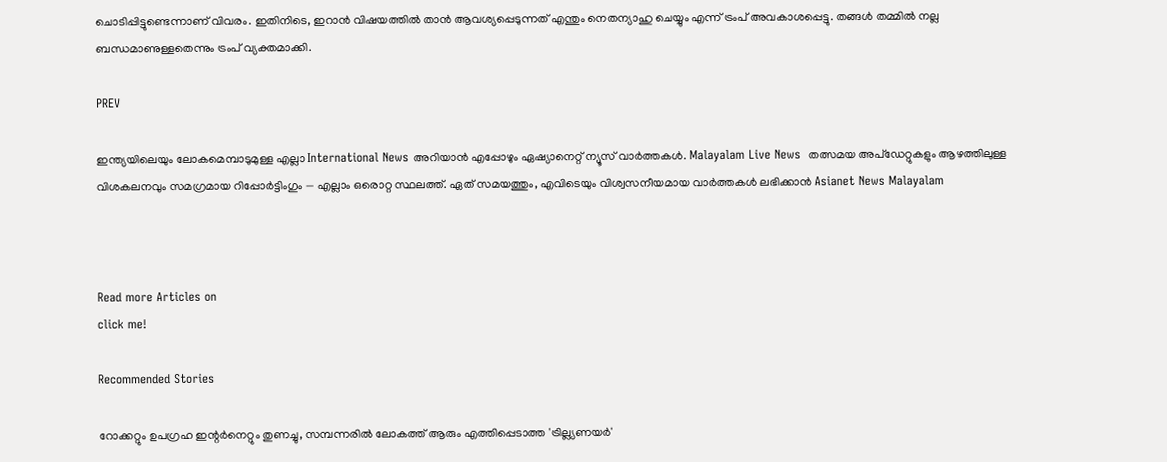ചൊടിപ്പിട്ടുണ്ടെന്നാണ് വിവരം. ഇതിനിടെ, ഇറാൻ വിഷയത്തിൽ താൻ ആവശ്യപ്പെടുന്നത് എന്തും നെതന്യാഹു ചെയ്യും എന്ന് ട്രംപ് അവകാശപ്പെട്ടു. തങ്ങൾ തമ്മിൽ നല്ല ബന്ധമാണുള്ളതെന്നും ട്രംപ് വ്യക്തമാക്കി.

PREV

ഇന്ത്യയിലെയും ലോകമെമ്പാടുമുള്ള എല്ലാ International News അറിയാൻ എപ്പോഴും ഏഷ്യാനെറ്റ് ന്യൂസ് വാർത്തകൾ. Malayalam Live News  തത്സമയ അപ്‌ഡേറ്റുകളും ആഴത്തിലുള്ള വിശകലനവും സമഗ്രമായ റിപ്പോർട്ടിംഗും — എല്ലാം ഒരൊറ്റ സ്ഥലത്ത്. ഏത് സമയത്തും, എവിടെയും വിശ്വസനീയമായ വാർത്തകൾ ലഭിക്കാൻ Asianet News Malayalam



Read more Articles on
click me!

Recommended Stories

റോക്കറ്റും ഉപഗ്രഹ ഇന്റർനെറ്റും തുണച്ചു, സമ്പന്നരിൽ ലോകത്ത് ആരും എത്തിപ്പെടാത്ത 'ട്രില്ല്യണയർ'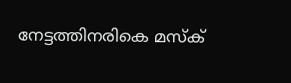നേട്ടത്തിനരികെ മസ്ക്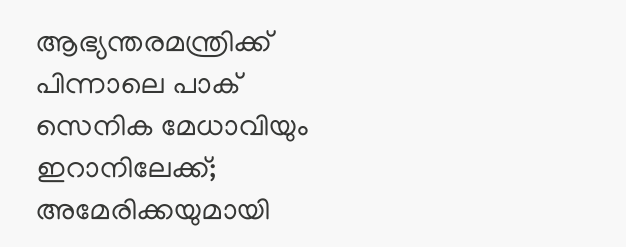ആഭ്യന്തരമന്ത്രിക്ക് പിന്നാലെ പാക് സെനിക മേധാവിയും ഇറാനിലേക്ക്; അമേരിക്കയുമായി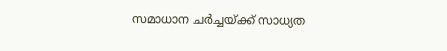സമാധാന ചർച്ചയ്ക്ക് സാധ്യത